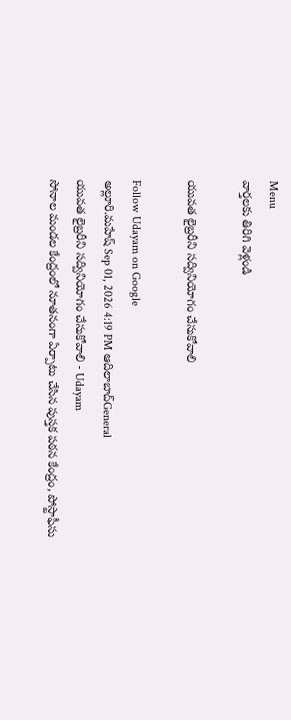Menu
వార్తలకు తిరిగి వెళ్లండి

యువత లైబ్రరీని సద్వినియోగం చేసుకోవాలి

Follow Udayam on Google
అల్లూరి.మహేష్ Sep 01, 2026 4:19 PM ఆదిలాబాద్General
యువత లైబ్రరీని సద్వినియోగం చేసుకోవాలి - Udayam
సోనాల మండల కేంద్రంలో నూతనంగా ఏర్పాటు చేసిన పుస్తక పఠన కేంద్రం, పోస్టాఫీసు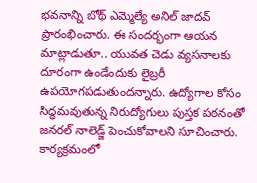భవనాన్ని బోథ్‌ ఎమ్మెల్యే అనిల్‌ జాదవ్‌ ప్రారంభించారు. ఈ సందర్భంగా ఆయన మాట్లాడుతూ.. యువత చెడు వ్యసనాలకు దూరంగా ఉండేందుకు లైబ్రరీ ఉపయోగపడుతుందన్నారు. ఉద్యోగాల కోసం సిద్ధమవుతున్న నిరుద్యోగులు పుస్తక పఠనంతో జనరల్‌ నాలెడ్జ్‌ పెంచుకోవాలని సూచించారు. కార్యక్రమంలో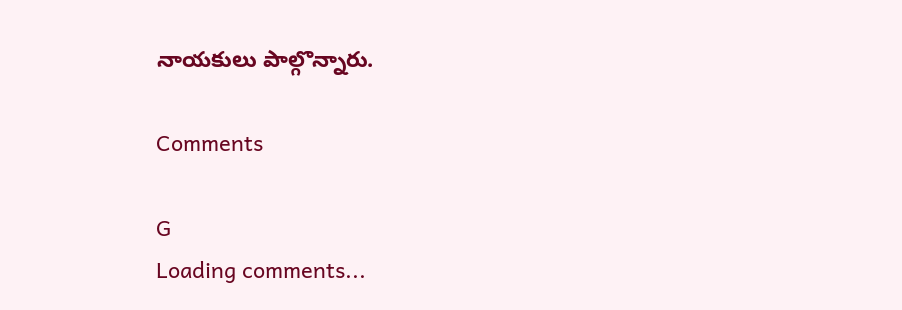నాయకులు పాల్గొన్నారు.

Comments

G
Loading comments...